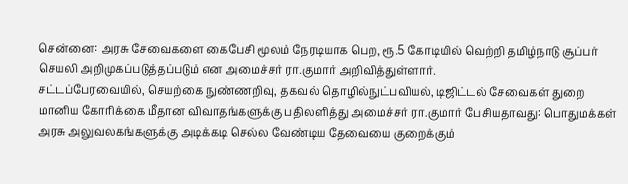சென்னை: அரசு சேவைகளை கைபேசி மூலம் நேரடியாக பெற, ரூ.5 கோடியில் வெற்றி தமிழ்நாடு சூப்பர் செயலி அறிமுகப்படுத்தப்படும் என அமைச்சர் ரா.குமார் அறிவித்துள்ளார்.
சட்டப்பேரவையில், செயற்கை நுண்ணறிவு, தகவல் தொழில்நுட்பவியல், டிஜிட்டல் சேவைகள் துறை மானிய கோரிக்கை மீதான விவாதங்களுக்கு பதிலளித்து அமைச்சர் ரா.குமார் பேசியதாவது: பொதுமக்கள் அரசு அலுவலகங்களுக்கு அடிக்கடி செல்ல வேண்டிய தேவையை குறைக்கும்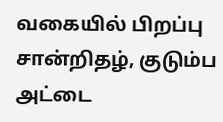வகையில் பிறப்பு சான்றிதழ், குடும்ப அட்டை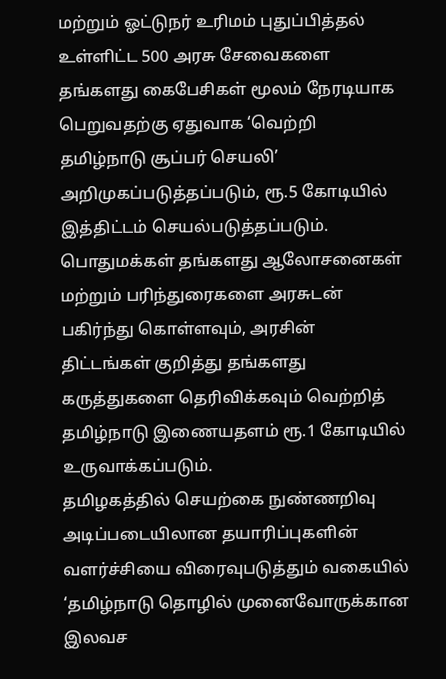மற்றும் ஓட்டுநர் உரிமம் புதுப்பித்தல் உள்ளிட்ட 500 அரசு சேவைகளை தங்களது கைபேசிகள் மூலம் நேரடியாக பெறுவதற்கு ஏதுவாக ‘வெற்றி தமிழ்நாடு சூப்பர் செயலி’ அறிமுகப்படுத்தப்படும், ரூ.5 கோடியில் இத்திட்டம் செயல்படுத்தப்படும்.
பொதுமக்கள் தங்களது ஆலோசனைகள் மற்றும் பரிந்துரைகளை அரசுடன் பகிர்ந்து கொள்ளவும், அரசின் திட்டங்கள் குறித்து தங்களது கருத்துகளை தெரிவிக்கவும் வெற்றித் தமிழ்நாடு இணையதளம் ரூ.1 கோடியில் உருவாக்கப்படும்.
தமிழகத்தில் செயற்கை நுண்ணறிவு அடிப்படையிலான தயாரிப்புகளின் வளர்ச்சியை விரைவுபடுத்தும் வகையில் ‘தமிழ்நாடு தொழில் முனைவோருக்கான இலவச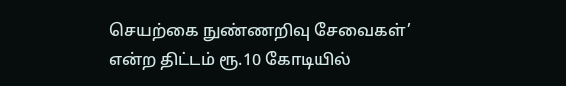செயற்கை நுண்ணறிவு சேவைகள்’ என்ற திட்டம் ரூ.10 கோடியில்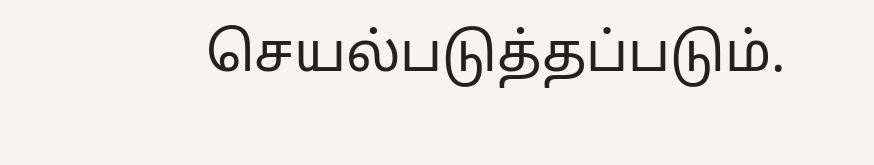செயல்படுத்தப்படும்.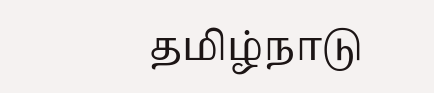தமிழ்நாடு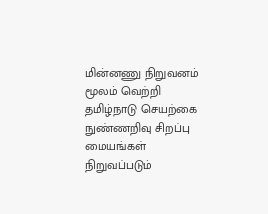மின்னணு நிறுவனம் மூலம் வெற்றி தமிழ்நாடு செயற்கை நுண்ணறிவு சிறப்பு மையங்கள் நிறுவப்படும்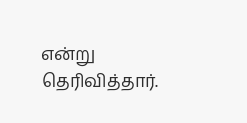என்று தெரிவித்தார்.